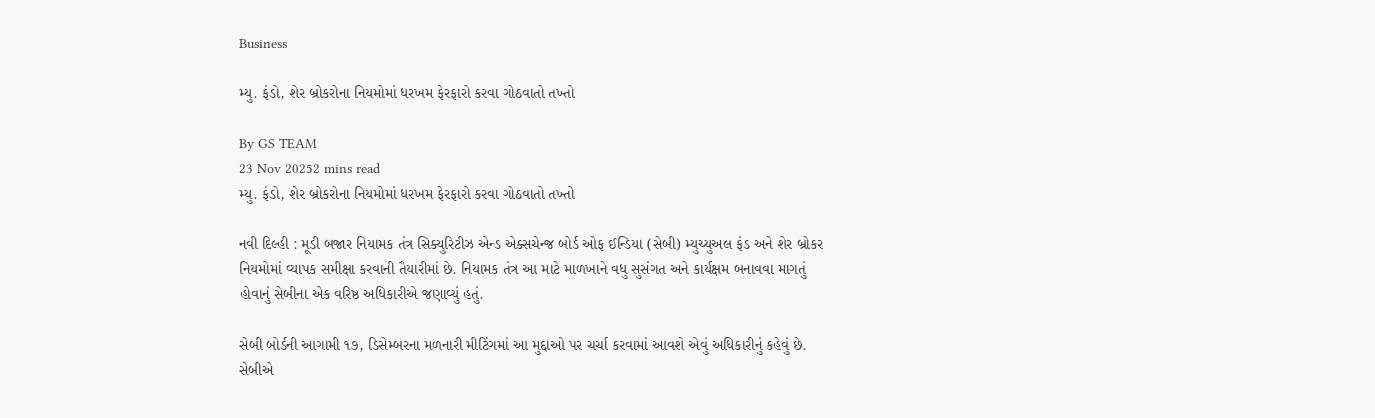Business

મ્યુ. ફંડો, શેર બ્રોકરોના નિયમોમાં ધરખમ ફેરફારો કરવા ગોઠવાતો તખ્તો

By GS TEAM
23 Nov 20252 mins read
મ્યુ. ફંડો, શેર બ્રોકરોના નિયમોમાં ધરખમ ફેરફારો કરવા ગોઠવાતો તખ્તો

નવી દિલ્હી : મૂડી બજાર નિયામક તંત્ર સિક્યુરિટીઝ એન્ડ એક્સચેન્જ બોર્ડ ઓફ ઈન્ડિયા (સેબી) મ્યુચ્યુઅલ ફંડ અને શેર બ્રોકર નિયમોમાં વ્યાપક સમીક્ષા કરવાની તૈયારીમાં છે. નિયામક તંત્ર આ માટે માળખાને વધુ સુસંગત અને કાર્યક્ષમ બનાવવા માગતું હોવાનું સેબીના એક વરિષ્ઠ અધિકારીએ જણાવ્યું હતું.

સેબી બોર્ડની આગામી ૧૭, ડિસેમ્બરના મળનારી મીટિંગમાં આ મુદ્દાઓ પર ચર્ચા કરવામાં આવશે એવું અધિકારીનું કહેવું છે. સેબીએ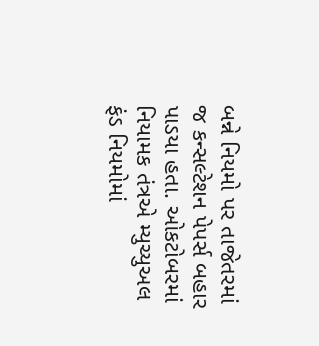બન્ને નિયમો પર તાજેતરમાં જ કન્સલ્ટેશન પેપર્સ બહાર પાડયા હતા. ઓકટોબરમાં નિયામક તંત્રએ મ્યુચ્યુઅલ ફંડ નિયમોમાં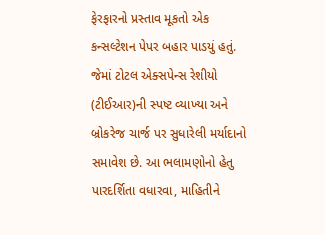ફેરફારનો પ્રસ્તાવ મૂકતો એક કન્સલ્ટેશન પેપર બહાર પાડયું હતું. જેમાં ટોટલ એક્સપેન્સ રેશીયો (ટીઈઆર)ની સ્પષ્ટ વ્યાખ્યા અને બ્રોકરેજ ચાર્જ પર સુધારેલી મર્યાદાનો સમાવેશ છે. આ ભલામણોનો હેતુ પારદર્શિતા વધારવા, માહિતીને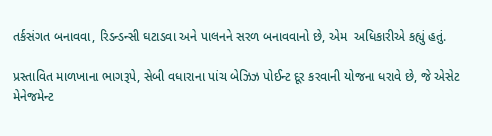તર્કસંગત બનાવવા, રિડન્ડન્સી ઘટાડવા અને પાલનને સરળ બનાવવાનો છે, એમ  અધિકારીએ કહ્યું હતું.

પ્રસ્તાવિત માળખાના ભાગરૂપે, સેબી વધારાના પાંચ બેઝિઝ પોઈન્ટ દૂર કરવાની યોજના ધરાવે છે, જે એસેટ મેનેજમેન્ટ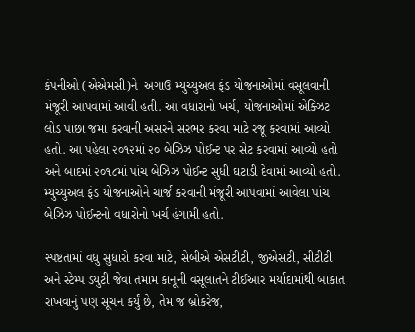કંપનીઓ (એએમસી)ને  અગાઉ મ્યુચ્યુઅલ ફંડ યોજનાઓમાં વસૂલવાની મંજૂરી આપવામાં આવી હતી. આ વધારાનો ખર્ચ, યોજનાઓમાં એક્ઝિટ લોડ પાછા જમા કરવાની અસરને સરભર કરવા માટે રજૂ કરવામાં આવ્યો હતો. આ પહેલા ૨૦૧૨માં ૨૦ બેઝિઝ પોઈન્ટ પર સેટ કરવામાં આવ્યો હતો અને બાદમાં ૨૦૧૮માં પાંચ બેઝિઝ પોઈન્ટ સુધી ઘટાડી દેવામાં આવ્યો હતો. મ્યુચ્યુઅલ ફંડ યોજનાઓને ચાર્જ કરવાની મંજૂરી આપવામાં આવેલા પાંચ બેઝિઝ પોઈન્ટનો વધારોનો ખર્ચ હંગામી હતો.

સ્પષ્ટતામાં વધુ સુધારો કરવા માટે, સેબીએ એસટીટી, જીએસટી, સીટીટી અને સ્ટેમ્પ ડયુટી જેવા તમામ કાનૂની વસૂલાતને ટીઈઆર મર્યાદામાંથી બાકાત રાખવાનું પણ સૂચન કર્યું છે, તેમ જ બ્રોકરેજ,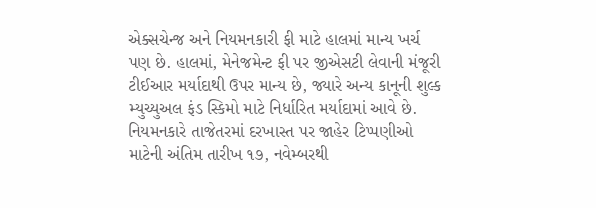એક્સચેન્જ અને નિયમનકારી ફી માટે હાલમાં માન્ય ખર્ચ પણ છે. હાલમાં, મેનેજમેન્ટ ફી પર જીએસટી લેવાની મંજૂરી ટીઈઆર મર્યાદાથી ઉપર માન્ય છે, જ્યારે અન્ય કાનૂની શુલ્ક મ્યુચ્યુઅલ ફંડ સ્કિમો માટે નિર્ધારિત મર્યાદામાં આવે છે. નિયમનકારે તાજેતરમાં દરખાસ્ત પર જાહેર ટિપ્પણીઓ માટેની અંતિમ તારીખ ૧૭, નવેમ્બરથી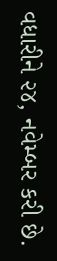વધારીને ૨૪, નવેમ્બર કરી છે.